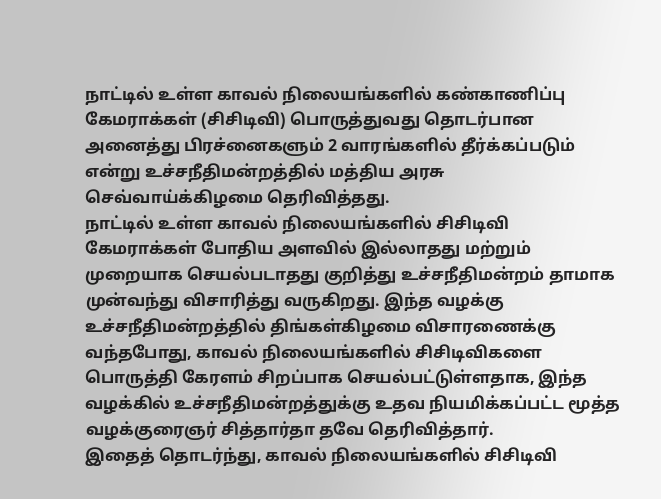நாட்டில் உள்ள காவல் நிலையங்களில் கண்காணிப்பு கேமராக்கள் (சிசிடிவி) பொருத்துவது தொடர்பான அனைத்து பிரச்னைகளும் 2 வாரங்களில் தீர்க்கப்படும் என்று உச்சநீதிமன்றத்தில் மத்திய அரசு செவ்வாய்க்கிழமை தெரிவித்தது.
நாட்டில் உள்ள காவல் நிலையங்களில் சிசிடிவி கேமராக்கள் போதிய அளவில் இல்லாதது மற்றும் முறையாக செயல்படாதது குறித்து உச்சநீதிமன்றம் தாமாக முன்வந்து விசாரித்து வருகிறது. இந்த வழக்கு உச்சநீதிமன்றத்தில் திங்கள்கிழமை விசாரணைக்கு வந்தபோது, காவல் நிலையங்களில் சிசிடிவிகளை பொருத்தி கேரளம் சிறப்பாக செயல்பட்டுள்ளதாக, இந்த வழக்கில் உச்சநீதிமன்றத்துக்கு உதவ நியமிக்கப்பட்ட மூத்த வழக்குரைஞர் சித்தார்தா தவே தெரிவித்தார்.
இதைத் தொடர்ந்து, காவல் நிலையங்களில் சிசிடிவி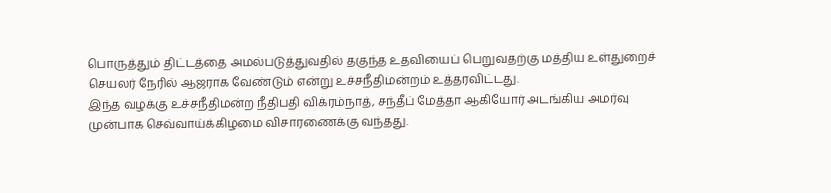பொருத்தும் திட்டத்தை அமல்படுத்துவதில் தகுந்த உதவியைப் பெறுவதற்கு மத்திய உள்துறைச் செயலர் நேரில் ஆஜராக வேண்டும் என்று உச்சநீதிமன்றம் உத்தரவிட்டது.
இந்த வழக்கு உச்சநீதிமன்ற நீதிபதி விக்ரம்நாத், சந்தீப் மேத்தா ஆகியோர் அடங்கிய அமர்வு முன்பாக செவ்வாய்க்கிழமை விசாரணைக்கு வந்தது.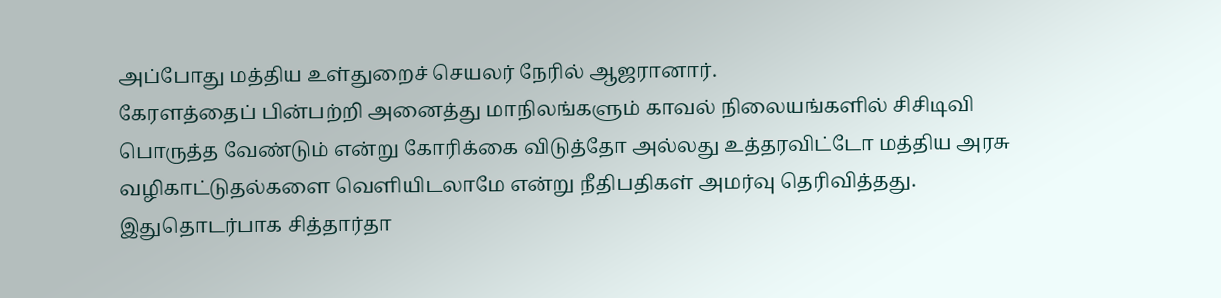அப்போது மத்திய உள்துறைச் செயலர் நேரில் ஆஜரானார்.
கேரளத்தைப் பின்பற்றி அனைத்து மாநிலங்களும் காவல் நிலையங்களில் சிசிடிவி பொருத்த வேண்டும் என்று கோரிக்கை விடுத்தோ அல்லது உத்தரவிட்டோ மத்திய அரசு வழிகாட்டுதல்களை வெளியிடலாமே என்று நீதிபதிகள் அமர்வு தெரிவித்தது.
இதுதொடர்பாக சித்தார்தா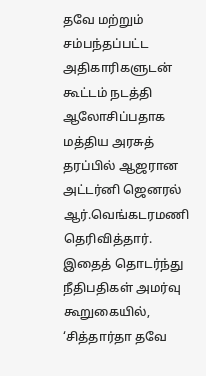தவே மற்றும் சம்பந்தப்பட்ட அதிகாரிகளுடன் கூட்டம் நடத்தி ஆலோசிப்பதாக மத்திய அரசுத் தரப்பில் ஆஜரான அட்டர்னி ஜெனரல் ஆர்.வெங்கடரமணி தெரிவித்தார்.
இதைத் தொடர்ந்து நீதிபதிகள் அமர்வு கூறுகையில், ‘சித்தார்தா தவே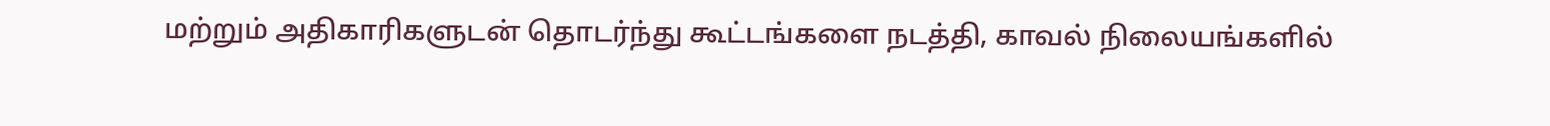மற்றும் அதிகாரிகளுடன் தொடர்ந்து கூட்டங்களை நடத்தி, காவல் நிலையங்களில்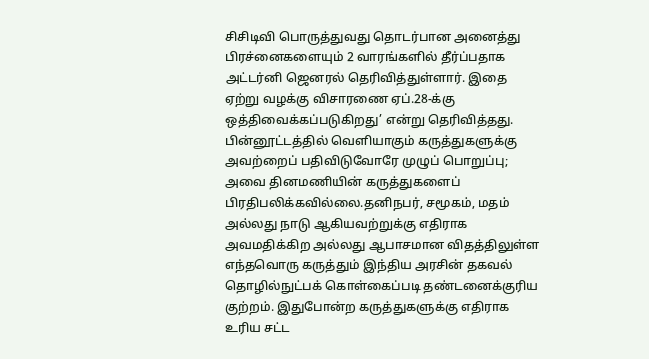சிசிடிவி பொருத்துவது தொடர்பான அனைத்து பிரச்னைகளையும் 2 வாரங்களில் தீர்ப்பதாக அட்டர்னி ஜெனரல் தெரிவித்துள்ளார். இதை ஏற்று வழக்கு விசாரணை ஏப்.28-க்கு ஒத்திவைக்கப்படுகிறது’ என்று தெரிவித்தது.
பின்னூட்டத்தில் வெளியாகும் கருத்துகளுக்கு அவற்றைப் பதிவிடுவோரே முழுப் பொறுப்பு; அவை தினமணியின் கருத்துகளைப் பிரதிபலிக்கவில்லை.தனிநபர், சமூகம், மதம் அல்லது நாடு ஆகியவற்றுக்கு எதிராக அவமதிக்கிற அல்லது ஆபாசமான விதத்திலுள்ள எந்தவொரு கருத்தும் இந்திய அரசின் தகவல் தொழில்நுட்பக் கொள்கைப்படி தண்டனைக்குரிய குற்றம். இதுபோன்ற கருத்துகளுக்கு எதிராக உரிய சட்ட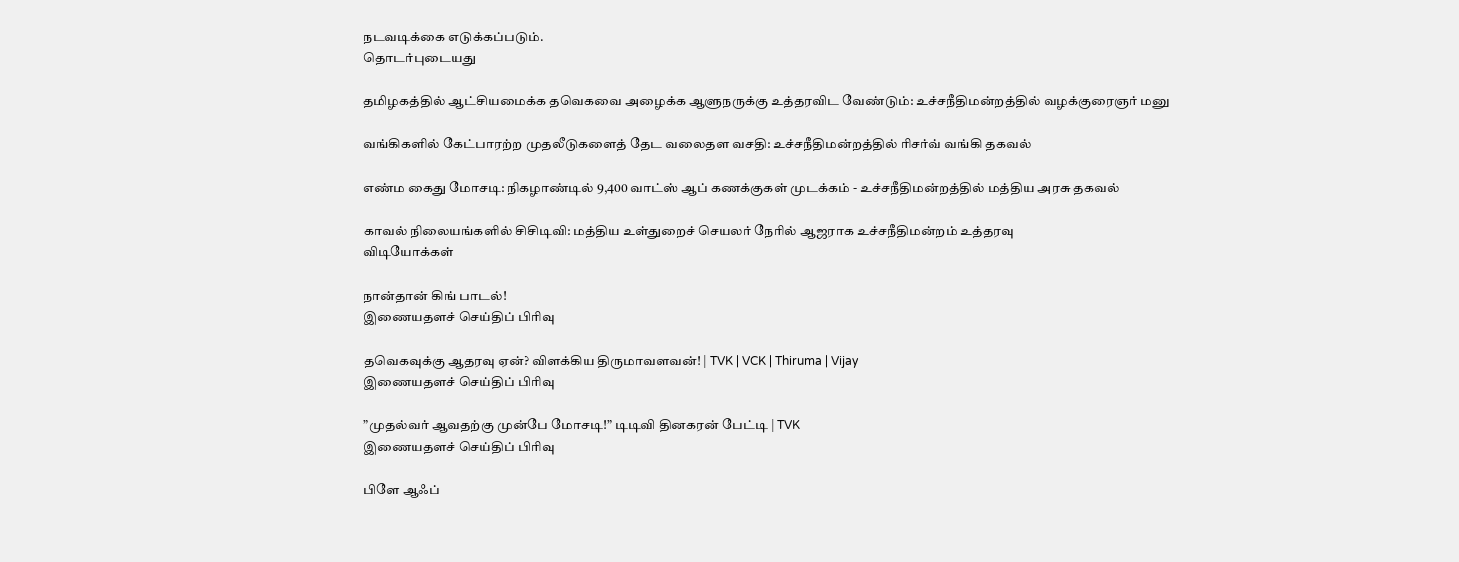நடவடிக்கை எடுக்கப்படும்.
தொடர்புடையது

தமிழகத்தில் ஆட்சியமைக்க தவெகவை அழைக்க ஆளுநருக்கு உத்தரவிட வேண்டும்: உச்சநீதிமன்றத்தில் வழக்குரைஞர் மனு

வங்கிகளில் கேட்பாரற்ற முதலீடுகளைத் தேட வலைதள வசதி: உச்சநீதிமன்றத்தில் ரிசர்வ் வங்கி தகவல்

எண்ம கைது மோசடி: நிகழாண்டில் 9,400 வாட்ஸ் ஆப் கணக்குகள் முடக்கம் - உச்சநீதிமன்றத்தில் மத்திய அரசு தகவல்

காவல் நிலையங்களில் சிசிடிவி: மத்திய உள்துறைச் செயலர் நேரில் ஆஜராக உச்சநீதிமன்றம் உத்தரவு
விடியோக்கள்

நான்தான் கிங் பாடல்!
இணையதளச் செய்திப் பிரிவு

தவெகவுக்கு ஆதரவு ஏன்? விளக்கிய திருமாவளவன்! | TVK | VCK | Thiruma | Vijay
இணையதளச் செய்திப் பிரிவு

”முதல்வர் ஆவதற்கு முன்பே மோசடி!” டிடிவி தினகரன் பேட்டி | TVK
இணையதளச் செய்திப் பிரிவு

பிளே ஆஃப்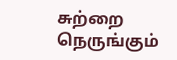சுற்றை நெருங்கும்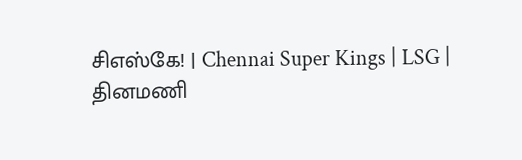சிஎஸ்கே! | Chennai Super Kings | LSG |
தினமணி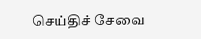செய்திச் சேவை